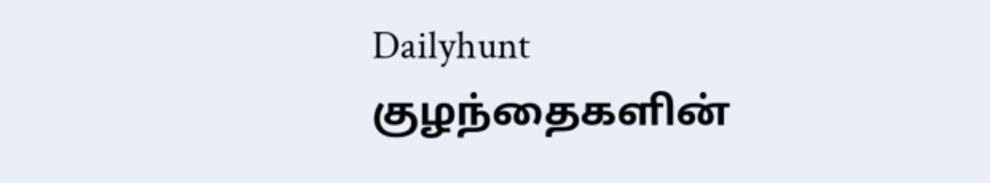Dailyhunt
குழந்தைகளின்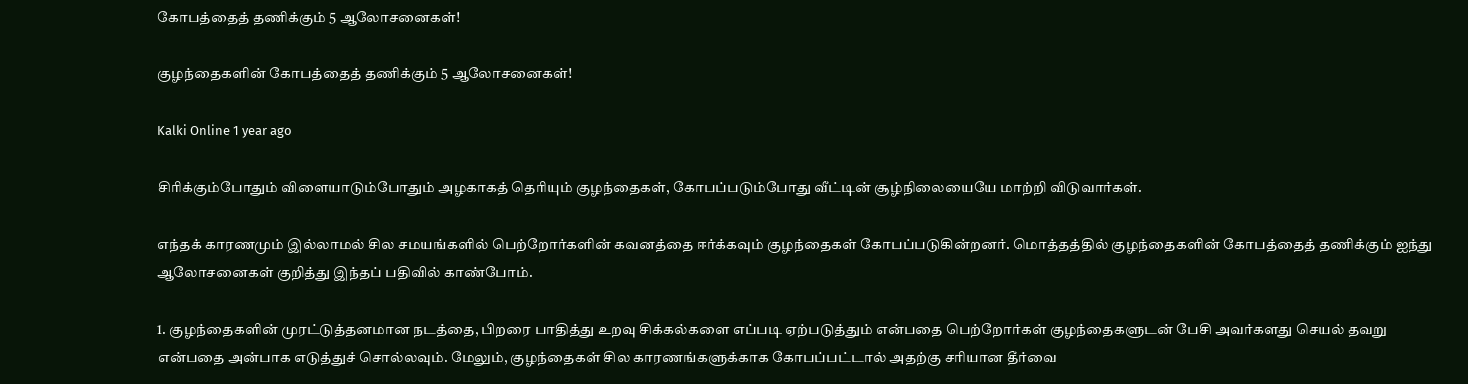கோபத்தைத் தணிக்கும் 5 ஆலோசனைகள்!

குழந்தைகளின் கோபத்தைத் தணிக்கும் 5 ஆலோசனைகள்!

Kalki Online 1 year ago

சிரிக்கும்போதும் விளையாடும்போதும் அழகாகத் தெரியும் குழந்தைகள், கோபப்படும்போது வீட்டின் சூழ்நிலையையே மாற்றி விடுவார்கள்.

எந்தக் காரணமும் இல்லாமல் சில சமயங்களில் பெற்றோர்களின் கவனத்தை ஈர்க்கவும் குழந்தைகள் கோபப்படுகின்றனர். மொத்தத்தில் குழந்தைகளின் கோபத்தைத் தணிக்கும் ஐந்து ஆலோசனைகள் குறித்து இந்தப் பதிவில் காண்போம்.

1. குழந்தைகளின் முரட்டுத்தனமான நடத்தை, பிறரை பாதித்து உறவு சிக்கல்களை எப்படி ஏற்படுத்தும் என்பதை பெற்றோர்கள் குழந்தைகளுடன் பேசி அவர்களது செயல் தவறு என்பதை அன்பாக எடுத்துச் சொல்லவும். மேலும், குழந்தைகள் சில காரணங்களுக்காக கோபப்பட்டால் அதற்கு சரியான தீர்வை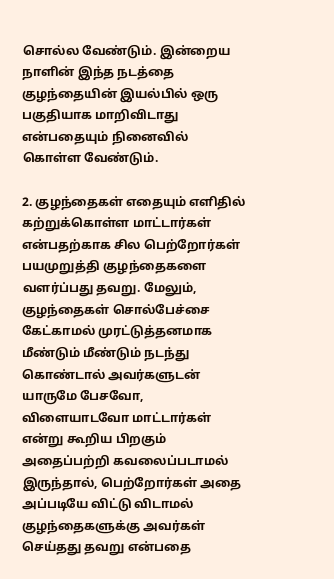சொல்ல வேண்டும். இன்றைய நாளின் இந்த நடத்தை குழந்தையின் இயல்பில் ஒரு பகுதியாக மாறிவிடாது என்பதையும் நினைவில் கொள்ள வேண்டும்.

2. குழந்தைகள் எதையும் எளிதில் கற்றுக்கொள்ள மாட்டார்கள் என்பதற்காக சில பெற்றோர்கள் பயமுறுத்தி குழந்தைகளை வளர்ப்பது தவறு. மேலும், குழந்தைகள் சொல்பேச்சை கேட்காமல் முரட்டுத்தனமாக மீண்டும் மீண்டும் நடந்து கொண்டால் அவர்களுடன் யாருமே பேசவோ, விளையாடவோ மாட்டார்கள் என்று கூறிய பிறகும் அதைப்பற்றி கவலைப்படாமல் இருந்தால், பெற்றோர்கள் அதை அப்படியே விட்டு விடாமல் குழந்தைகளுக்கு அவர்கள் செய்தது தவறு என்பதை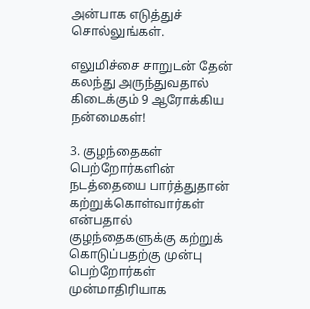அன்பாக எடுத்துச் சொல்லுங்கள்.

எலுமிச்சை சாறுடன் தேன் கலந்து அருந்துவதால் கிடைக்கும் 9 ஆரோக்கிய நன்மைகள்!

3. குழந்தைகள் பெற்றோர்களின் நடத்தையை பார்த்துதான் கற்றுக்கொள்வார்கள் என்பதால் குழந்தைகளுக்கு கற்றுக் கொடுப்பதற்கு முன்பு பெற்றோர்கள் முன்மாதிரியாக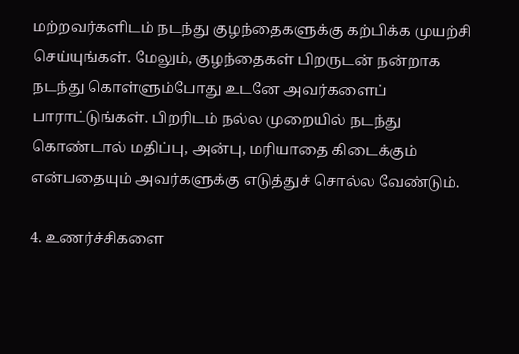மற்றவர்களிடம் நடந்து குழந்தைகளுக்கு கற்பிக்க முயற்சி செய்யுங்கள். மேலும், குழந்தைகள் பிறருடன் நன்றாக நடந்து கொள்ளும்போது உடனே அவர்களைப் பாராட்டுங்கள். பிறரிடம் நல்ல முறையில் நடந்து கொண்டால் மதிப்பு, அன்பு, மரியாதை கிடைக்கும் என்பதையும் அவர்களுக்கு எடுத்துச் சொல்ல வேண்டும்.

4. உணர்ச்சிகளை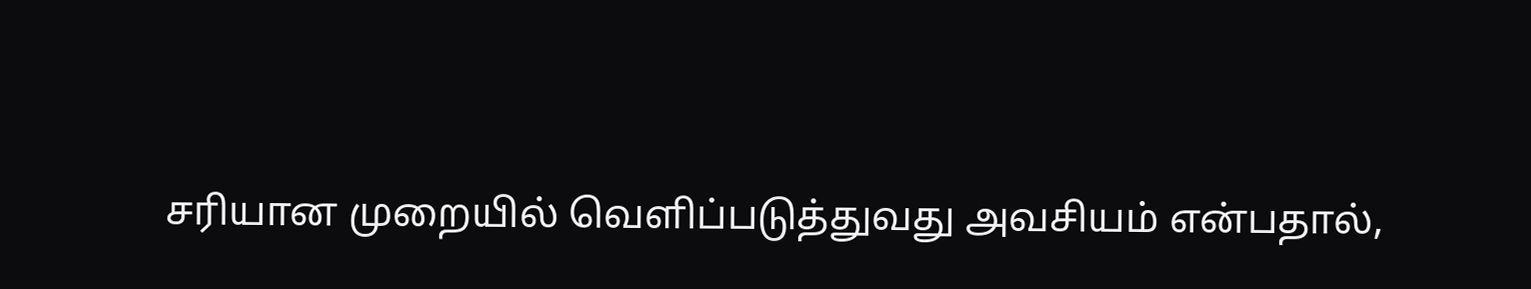சரியான முறையில் வெளிப்படுத்துவது அவசியம் என்பதால்,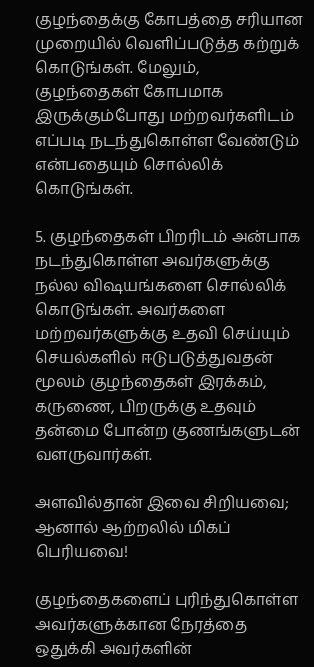குழந்தைக்கு கோபத்தை சரியான முறையில் வெளிப்படுத்த கற்றுக் கொடுங்கள். மேலும், குழந்தைகள் கோபமாக இருக்கும்போது மற்றவர்களிடம் எப்படி நடந்துகொள்ள வேண்டும் என்பதையும் சொல்லிக் கொடுங்கள்.

5. குழந்தைகள் பிறரிடம் அன்பாக நடந்துகொள்ள அவர்களுக்கு நல்ல விஷயங்களை சொல்லிக் கொடுங்கள். அவர்களை மற்றவர்களுக்கு உதவி செய்யும் செயல்களில் ஈடுபடுத்துவதன் மூலம் குழந்தைகள் இரக்கம், கருணை, பிறருக்கு உதவும் தன்மை போன்ற குணங்களுடன் வளருவார்கள்.

அளவில்தான் இவை சிறியவை; ஆனால் ஆற்றலில் மிகப் பெரியவை!

குழந்தைகளைப் புரிந்துகொள்ள அவர்களுக்கான நேரத்தை ஒதுக்கி அவர்களின்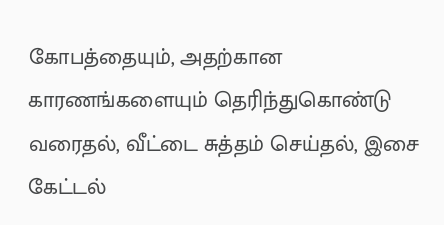கோபத்தையும், அதற்கான காரணங்களையும் தெரிந்துகொண்டு வரைதல், வீட்டை சுத்தம் செய்தல், இசை கேட்டல்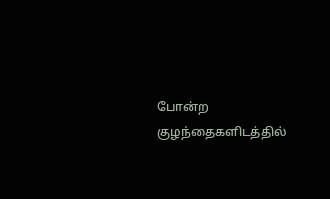போன்ற குழந்தைகளிடத்தில்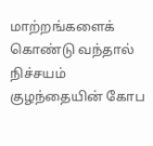மாற்றங்களைக் கொண்டு வந்தால் நிச்சயம் குழந்தையின் கோப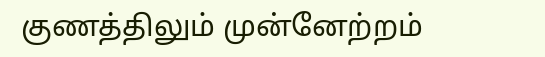குணத்திலும் முன்னேற்றம்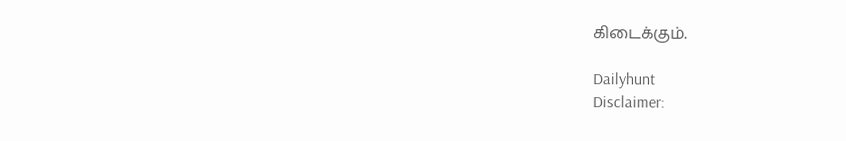கிடைக்கும்.

Dailyhunt
Disclaimer: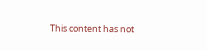This content has not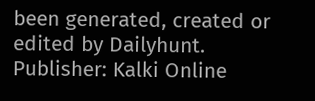been generated, created or edited by Dailyhunt. Publisher: Kalki Online